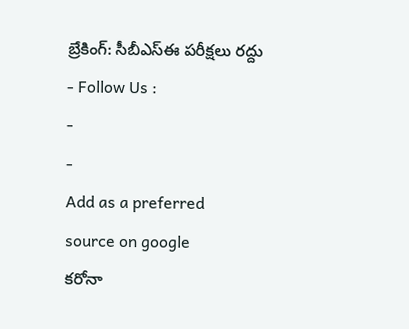బ్రేకింగ్: సీబీఎస్ఈ పరీక్షలు రద్దు
- Follow Us :
-
-
Add as a preferred
source on google
కరోనా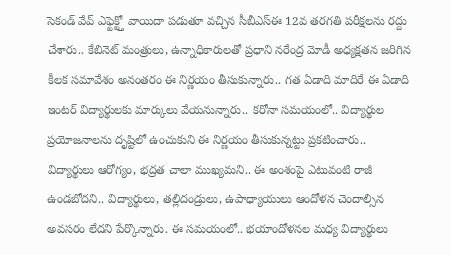సెకండ్ వేవ్ ఎఫ్టెక్ట్తో వాయిదా పడుతూ వచ్చిన సీబీఎస్ఈ 12వ తరగతి పరీక్షలను రద్దు చేశారు.. కేబినెట్ మంత్రులు, ఉన్నాధికారులతో ప్రధాని నరేంద్ర మోడీ అధ్యక్షతన జరిగిన కీలక సమావేశం అనంతరం ఈ నిర్ణయం తీసుకున్నారు.. గత ఏడాది మాదిరే ఈ ఏడాది ఇంటర్ విద్యార్థులకు మార్కులు వేయనున్నారు.. కరోనా సమయంలో.. విద్యార్థుల ప్రయోజనాలను దృష్టిలో ఉంచుకుని ఈ నిర్ణయం తీసుకున్నట్టు ప్రకటించారు.. విద్యార్థులు ఆరోగ్యం, భద్రత చాలా ముఖ్యమని.. ఈ అంశంపై ఎటువంటి రాజీ ఉండబోదని.. విద్యార్థులు, తల్లిదండ్రులు, ఉపాధ్యాయులు ఆందోళన చెందాల్సిన అవసరం లేదని పేర్కొన్నారు. ఈ సమయంలో.. భయాందోళనల మధ్య విద్యార్థులు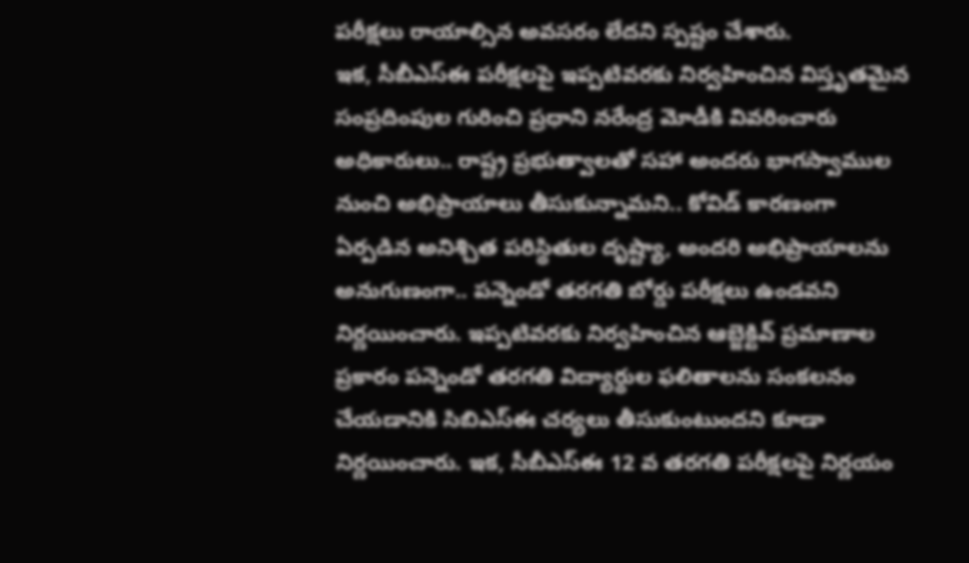పరీక్షలు రాయాల్సిన అవసరం లేదని స్పష్టం చేశారు.
ఇక, సీబీఎస్ఈ పరీక్షలపై ఇప్పటివరకు నిర్వహించిన విస్తృతమైన సంప్రదింపుల గురించి ప్రధాని నరేంద్ర మోడీకి వివరించారు అధికారులు.. రాష్ట్ర ప్రభుత్వాలతో సహా అందరు భాగస్వాముల నుంచి అభిప్రాయాలు తీసుకున్నామని.. కోవిడ్ కారణంగా ఏర్పడిన అనిశ్చిత పరిస్థితుల దృష్ట్యా, అందరి అభిప్రాయాలను అనుగుణంగా.. పన్నెండో తరగతి బోర్డు పరీక్షలు ఉండవని నిర్ణయించారు. ఇప్పటివరకు నిర్వహించిన ఆబ్జెక్టివ్ ప్రమాణాల ప్రకారం పన్నెండో తరగతి విద్యార్థుల ఫలితాలను సంకలనం చేయడానికి సిబిఎస్ఈ చర్యలు తీసుకుంటుందని కూడా నిర్ణయించారు. ఇక, సీబీఎస్ఈ 12 వ తరగతి పరీక్షలపై నిర్ణయం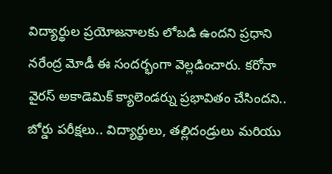విద్యార్థుల ప్రయోజనాలకు లోబడి ఉందని ప్రధాని నరేంద్ర మోడీ ఈ సందర్భంగా వెల్లడించారు. కరోనా వైరస్ అకాడెమిక్ క్యాలెండర్ను ప్రభావితం చేసిందని.. బోర్డు పరీక్షలు.. విద్యార్థులు, తల్లిదండ్రులు మరియు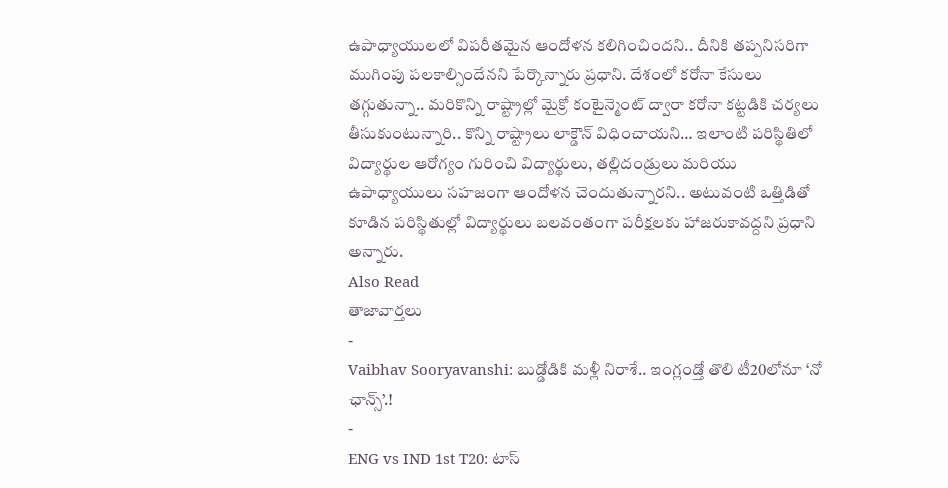ఉపాధ్యాయులలో విపరీతమైన ఆందోళన కలిగించిందని.. దీనికి తప్పనిసరిగా ముగింపు పలకాల్సిందేనని పేర్కొన్నారు ప్రధాని. దేశంలో కరోనా కేసులు తగ్గుతున్నా.. మరికొన్ని రాష్ట్రాల్లో మైక్రో కంటైన్మెంట్ ద్వారా కరోనా కట్టడికి చర్యలు తీసుకుంటున్నారి.. కొన్ని రాష్ట్రాలు లాక్డౌన్ విధించాయని… ఇలాంటి పరిస్థితిలో విద్యార్థుల ఆరోగ్యం గురించి విద్యార్థులు, తల్లిదండ్రులు మరియు ఉపాధ్యాయులు సహజంగా ఆందోళన చెందుతున్నారని.. అటువంటి ఒత్తిడితో కూడిన పరిస్థితుల్లో విద్యార్థులు బలవంతంగా పరీక్షలకు హాజరుకావద్దని ప్రధాని అన్నారు.
Also Read
తాజావార్తలు
-
Vaibhav Sooryavanshi: బుడ్డోడికి మళ్లీ నిరాశే.. ఇంగ్లండ్తో తొలి టీ20లోనూ ‘నో ఛాన్స్’.!
-
ENG vs IND 1st T20: టాస్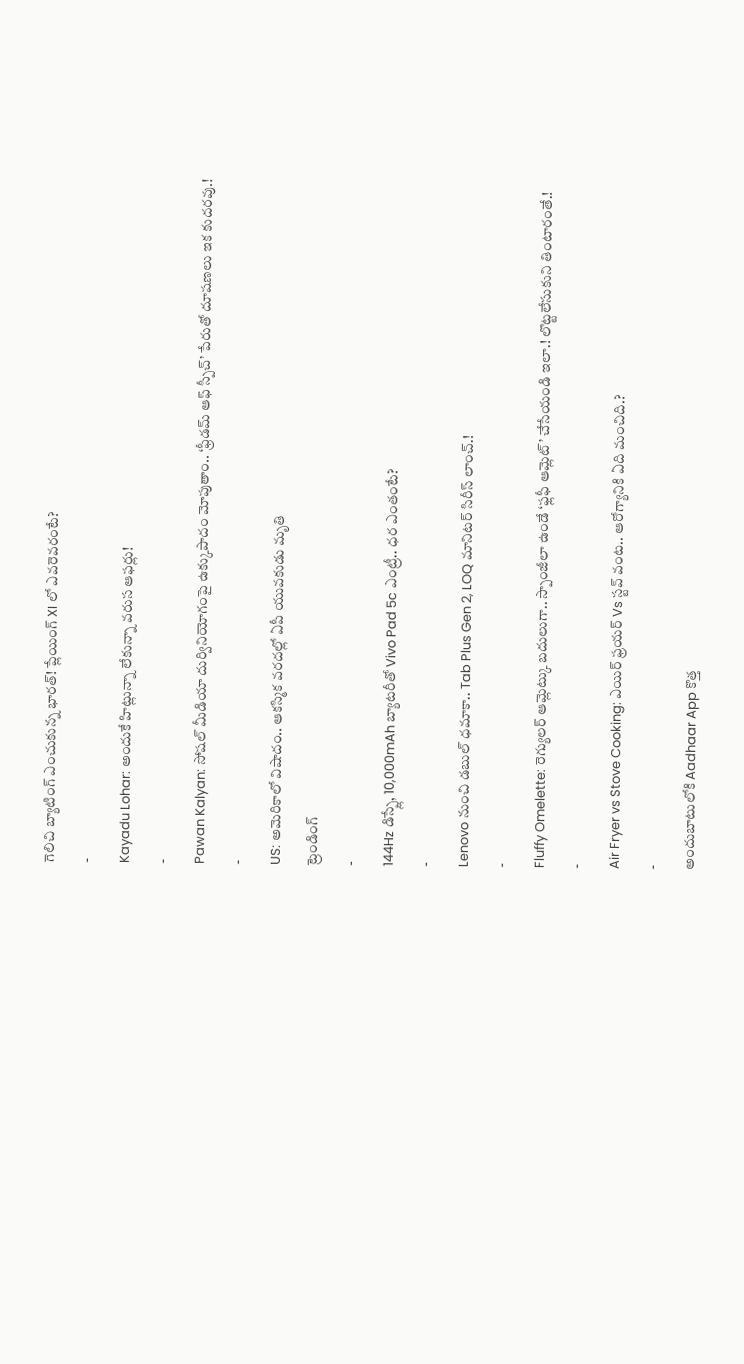గెలిచి బ్యాటింగ్ ఎంచుకున్న భారత్! ప్లేయింగ్ XI లో ఎవరెవరంటే?
-
Kayadu Lohar: అందుకే హిట్లున్నా లేకున్నా వరుస ఆఫర్లు!
-
Pawan Kalyan: సోషల్ మీడియా దుర్వినియోగంపై ఉక్కుపాదం మోపుతాం.. ‘ఫ్రీడమ్ ఆఫ్ స్పీచ్’ పేరుతో దూషణలు ఇక కుదరవు.!
-
US: అమెరికాలో విషాదం.. ఆకస్మిక వరదల్లో ఏపీ యువకుడు మృతి
ట్రెండింగ్
-
144Hz డిస్ప్లే, 10,000mAh బ్యాటరీతో Vivo Pad 5c ఎంట్రీ.. ధర ఎంతంటే?
-
Lenovo నుంచి డబుల్ ధమాకా.. Tab Plus Gen 2, LOQ మానిటర్ సిరీస్ లాంచ్.!
-
Fluffy Omelette: రెగ్యులర్ ఆమ్లెట్కు బదులుగా.. స్పాంజీలా ఉండే ‘ఫ్లఫీ ఆమ్లెట్’ చేసేయండి ఇలా.! లొట్టలేసుకుని తింటారంతే.!
-
Air Fryer vs Stove Cooking: ఎయిర్ ఫ్రయర్ Vs స్టవ్ వంట.. ఆరోగ్యానికి ఏది మంచిది.?
-
అందుబాటులోకి Aadhaar App కొత్త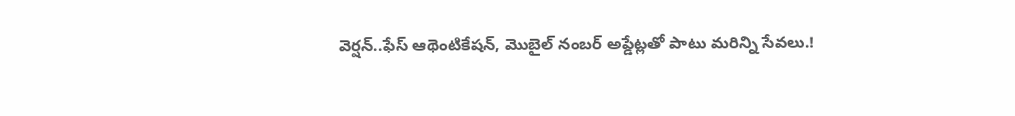వెర్షన్..ఫేస్ ఆథెంటికేషన్, మొబైల్ నంబర్ అప్డేట్లతో పాటు మరిన్ని సేవలు.!